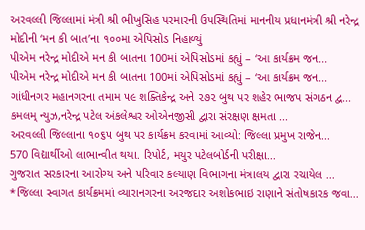અરવલ્લી જિલ્લામાં મંત્રી શ્રી ભીખુસિહ પરમારની ઉપસ્થિતિમાં માનનીય પ્રધાનમંત્રી શ્રી નરેન્દ્ર મોદીની ‘મન કી બાત’ના ૧૦૦મા એપિસોડ નિહાળ્યું
પીએમ નરેન્દ્ર મોદીએ મન કી બાતના 100માં એપિસોડમાં કહ્યું – ‘આ કાર્યક્રમ જન...
પીએમ નરેન્દ્ર મોદીએ મન કી બાતના 100માં એપિસોડમાં કહ્યું – ‘આ કાર્યક્રમ જન...
ગાંધીનગર મહાનગરના તમામ ૫૯ શક્તિકેન્દ્ર અને ૨૭૨ બુથ પર શહેર ભાજપ સંગઠન દ્વ...
કમલમ્ ન્યુઝ,નરેન્દ્ર પટેલ અંકલેશ્વર ઓએનજીસી દ્વારા સંરક્ષણ ક્ષમતા ...
અરવલ્લી જિલ્લાના ૧૦૬૫ બુથ પર કાર્યક્રમ કરવામાં આવ્યો: જિલ્લા પ્રમુખ રાજેન...
570 વિદ્યાર્થીઓ લાભાન્વીત થયા. રિપોર્ટ, મયુર પટેલબોર્ડની પરીક્ષા...
ગુજરાત સરકારના આરોગ્ય અને પરિવાર કલ્યાણ વિભાગના મંત્રાલય દ્વારા રચાયેલ ...
*જિલ્લા સ્વાગત કાર્યક્રમમાં વ્યારાનગરના અરજદાર અશોકભાઇ રાણાને સંતોષકારક જવા...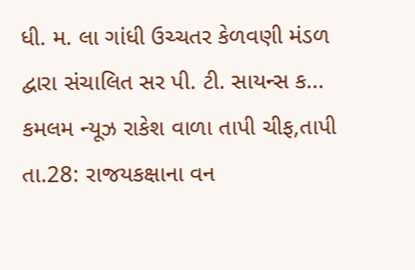ધી. મ. લા ગાંધી ઉચ્ચતર કેળવણી મંડળ દ્વારા સંચાલિત સર પી. ટી. સાયન્સ ક...
કમલમ ન્યૂઝ રાકેશ વાળા તાપી ચીફ,તાપી તા.28: રાજયકક્ષાના વન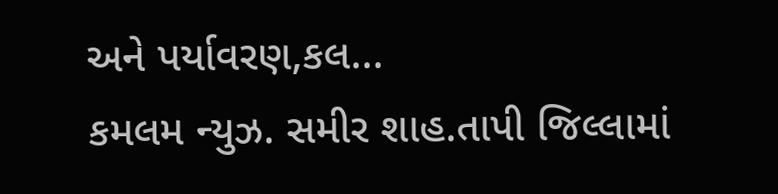અને પર્યાવરણ,કલ...
કમલમ ન્યુઝ. સમીર શાહ.તાપી જિલ્લામાં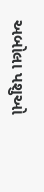અબોલા પશુઓ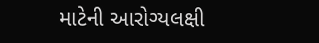માટેની આરોગ્યલક્ષી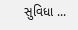સુવિધા ...